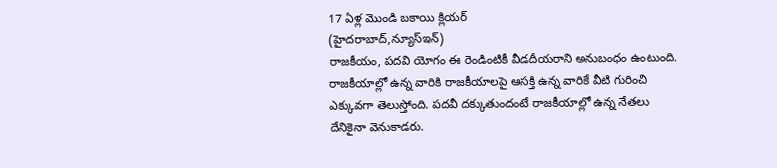17 ఏళ్ల మొండి బకాయి క్లియర్
(హైదరాబాద్,న్యూస్ఇన్)
రాజకీయం, పదవి యోగం ఈ రెండింటికీ వీడదీయరాని అనుబంధం ఉంటుంది. రాజకీయాల్లో ఉన్న వారికి రాజకీయాలపై ఆసక్తి ఉన్న వారికే వీటి గురించి ఎక్కువగా తెలుస్తోంది. పదవీ దక్కుతుందంటే రాజకీయాల్లో ఉన్న నేతలు దేనికైనా వెనుకాడరు.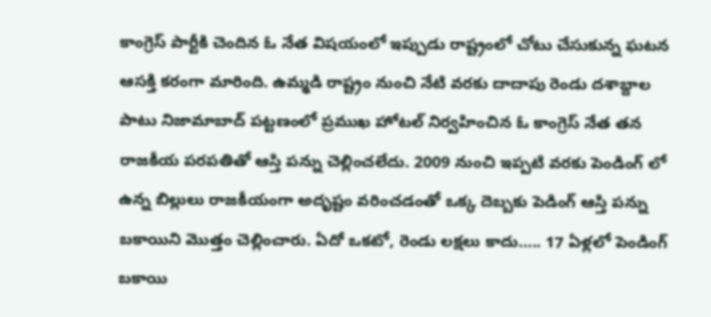కాంగ్రెస్ పార్టీకి చెందిన ఓ నేత విషయంలో ఇప్పుడు రాష్ట్రంలో చోటు చేసుకున్న ఘటన ఆసక్తి కరంగా మారింది. ఉమ్మడి రాష్ట్రం నుంచి నేటి వరకు దాదాపు రెండు దశాబ్దాల పాటు నిజామాబాద్ పట్టణంలో ప్రముఖ హోటల్ నిర్వహించిన ఓ కాంగ్రెస్ నేత తన రాజకీయ పరపతితో ఆస్తి పన్ను చెల్లించలేదు. 2009 నుంచి ఇప్పటి వరకు పెండింగ్ లో ఉన్న బిల్లులు రాజకీయంగా అదృష్టం వరించడంతో ఒక్క దెబ్బకు పెడింగ్ ఆస్తి పన్ను బకాయిని మొత్తం చెల్లించారు. ఏదో ఒకటో, రెండు లక్షలు కాదు….. 17 ఏళ్లలో పెండింగ్ బకాయి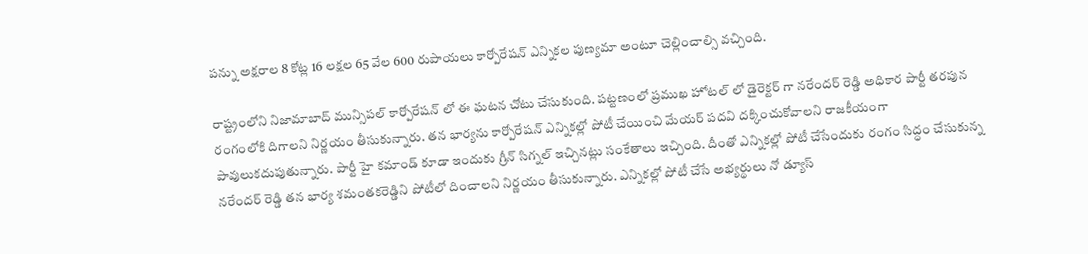పన్ను అక్షరాల 8 కోట్ల 16 లక్షల 65 వేల 600 రుపాయలు కార్పోరేషన్ ఎన్నికల పుణ్యమా అంటూ చెల్లించాల్సి వచ్చింది.

రాష్ట్రంలోని నిజామాబాద్ మున్సిపల్ కార్పోరేషన్ లో ఈ ఘటన చోటు చేసుకుంది. పట్టణంలో ప్రముఖ హోటల్ లో డైరెక్టర్ గా నరేందర్ రెడ్డి అధికార పార్టీ తరపున రంగంలోకి దిగాలని నిర్ణయం తీసుకున్నారు. తన భార్యను కార్పోరేషన్ ఎన్నికల్లో పోటీ చేయించి మేయర్ పదవి దక్కించుకోవాలని రాజకీయంగా పావులుకదుపుతున్నారు. పార్టీ హై కమాండ్ కూడా ఇందుకు గ్రీన్ సిగ్నల్ ఇచ్చినట్లు సంకేతాలు ఇచ్చింది. దీంతో ఎన్నికల్లో పోటీ చేసేందుకు రంగం సిద్ధం చేసుకున్న నరేందర్ రెడ్డి తన భార్య శమంతకరెడ్డిని పోటీలో దించాలని నిర్ణయం తీసుకున్నారు. ఎన్నికల్లో పోటీ చేసే అభ్యర్థులు నో డ్యూస్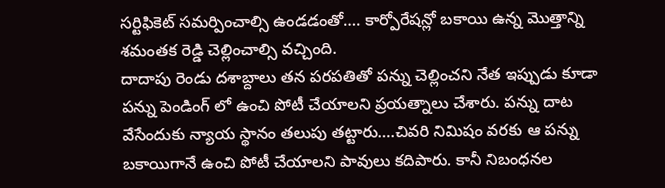సర్టిఫికెట్ సమర్పించాల్సి ఉండడంతో…. కార్పోరేషన్లో బకాయి ఉన్న మొత్తాన్ని శమంతక రెడ్డి చెల్లించాల్సి వచ్చింది.
దాదాపు రెండు దశాబ్దాలు తన పరపతితో పన్ను చెల్లించని నేత ఇప్పుడు కూడా పన్ను పెండింగ్ లో ఉంచి పోటీ చేయాలని ప్రయత్నాలు చేశారు. పన్ను దాట వేసేందుకు న్యాయ స్థానం తలుపు తట్టారు….చివరి నిమిషం వరకు ఆ పన్ను బకాయిగానే ఉంచి పోటీ చేయాలని పావులు కదిపారు. కానీ నిబంధనల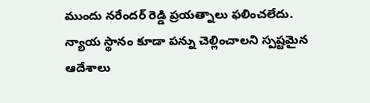ముందు నరేందర్ రెడ్డి ప్రయత్నాలు ఫలించలేదు. న్యాయ స్థానం కూడా పన్ను చెల్లించాలని స్పష్టమైన ఆదేశాలు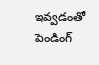ఇవ్వడంతో పెండింగ్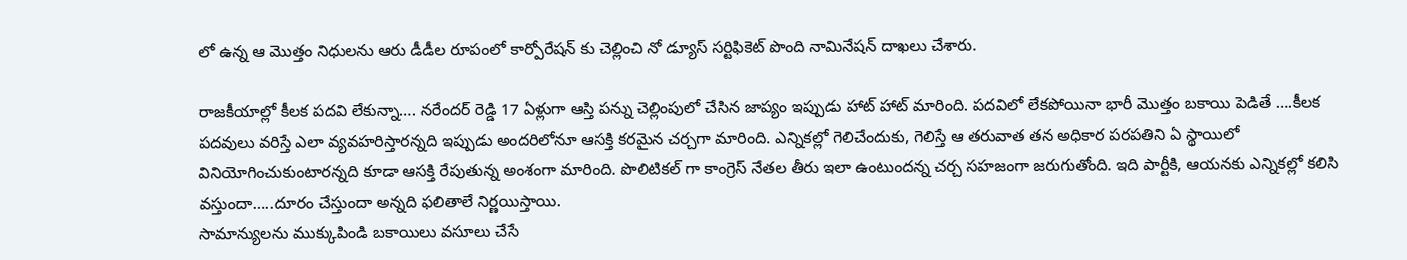లో ఉన్న ఆ మొత్తం నిధులను ఆరు డీడీల రూపంలో కార్పోరేషన్ కు చెల్లించి నో డ్యూస్ సర్టిఫికెట్ పొంది నామినేషన్ దాఖలు చేశారు.

రాజకీయాల్లో కీలక పదవి లేకున్నా…. నరేందర్ రెడ్డి 17 ఏళ్లుగా ఆస్తి పన్ను చెల్లింపులో చేసిన జాప్యం ఇప్పుడు హాట్ హాట్ మారింది. పదవిలో లేకపోయినా భారీ మొత్తం బకాయి పెడితే ….కీలక పదవులు వరిస్తే ఎలా వ్యవహరిస్తారన్నది ఇప్పుడు అందరిలోనూ ఆసక్తి కరమైన చర్చగా మారింది. ఎన్నికల్లో గెలిచేందుకు, గెలిస్తే ఆ తరువాత తన అధికార పరపతిని ఏ స్థాయిలో వినియోగించుకుంటారన్నది కూడా ఆసక్తి రేపుతున్న అంశంగా మారింది. పొలిటికల్ గా కాంగ్రెస్ నేతల తీరు ఇలా ఉంటుందన్న చర్చ సహజంగా జరుగుతోంది. ఇది పార్టీకి, ఆయనకు ఎన్నికల్లో కలిసి వస్తుందా…..దూరం చేస్తుందా అన్నది ఫలితాలే నిర్ణయిస్తాయి.
సామాన్యులను ముక్కుపిండి బకాయిలు వసూలు చేసే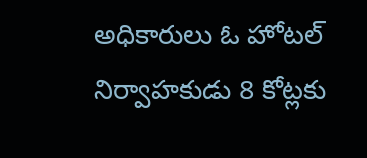అధికారులు ఓ హోటల్ నిర్వాహకుడు 8 కోట్లకు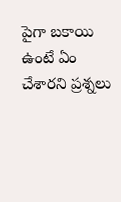పైగా బకాయి ఉంటే ఏం చేశారని ప్రశ్నలు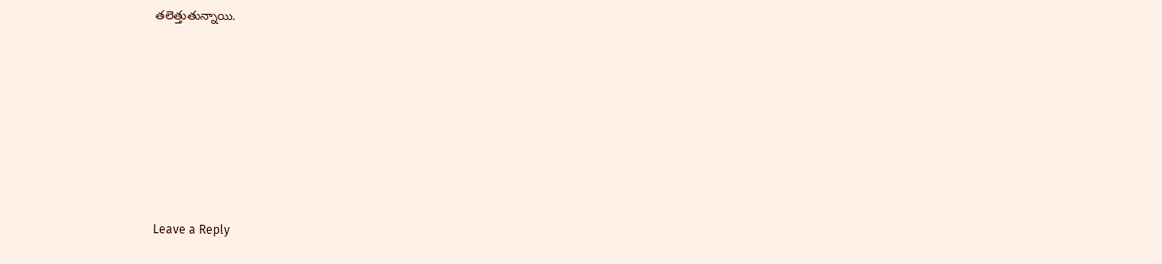తలెత్తుతున్నాయి.







Leave a Reply